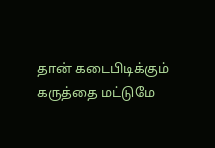தான் கடைபிடிக்கும் கருத்தை மட்டுமே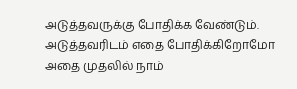அடுத்தவருக்கு போதிக்க வேண்டும். அடுத்தவரிடம் எதை போதிக்கிறோமோ அதை முதலில் நாம்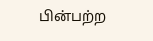பின்பற்ற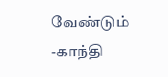வேண்டும்
-காந்தி